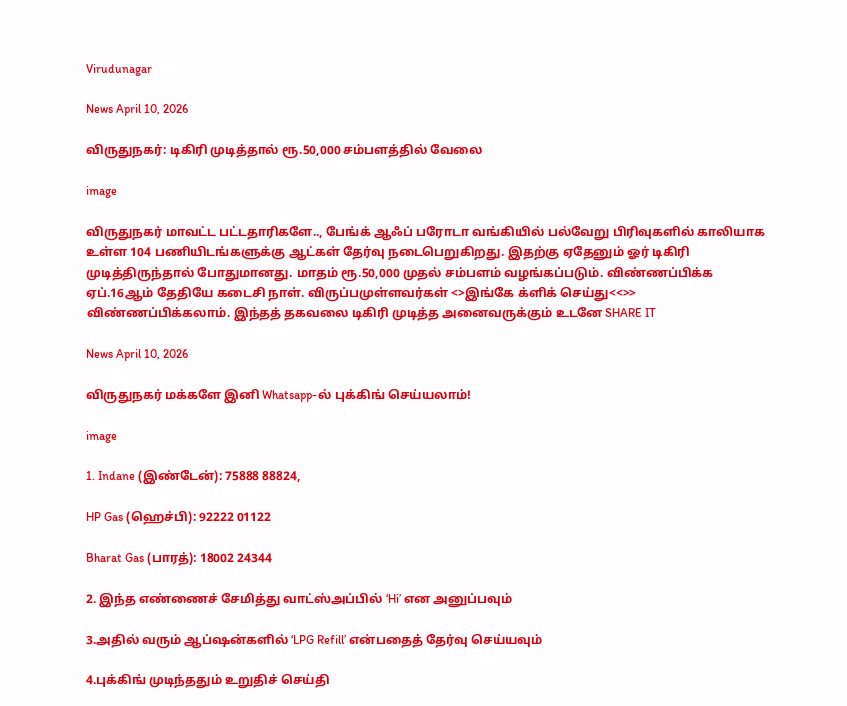Virudunagar

News April 10, 2026

விருதுநகர்: டிகிரி முடித்தால் ரூ.50,000 சம்பளத்தில் வேலை

image

விருதுநகர் மாவட்ட பட்டதாரிகளே.., பேங்க் ஆஃப் பரோடா வங்கியில் பல்வேறு பிரிவுகளில் காலியாக உள்ள 104 பணியிடங்களுக்கு ஆட்கள் தேர்வு நடைபெறுகிறது. இதற்கு ஏதேனும் ஓர் டிகிரி முடித்திருந்தால் போதுமானது. மாதம் ரூ.50,000 முதல் சம்பளம் வழங்கப்படும். விண்ணப்பிக்க ஏப்.16ஆம் தேதியே கடைசி நாள். விருப்பமுள்ளவர்கள் <>இங்கே க்ளிக் செய்து<<>> விண்ணப்பிக்கலாம். இந்தத் தகவலை டிகிரி முடித்த அனைவருக்கும் உடனே SHARE IT

News April 10, 2026

விருதுநகர் மக்களே இனி Whatsapp-ல் புக்கிங் செய்யலாம்!

image

1. Indane (இண்டேன்): 75888 88824,

HP Gas (ஹெச்பி): 92222 01122

Bharat Gas (பாரத்): 18002 24344

2. இந்த எண்ணைச் சேமித்து வாட்ஸ்அப்பில் ‘Hi’ என அனுப்பவும்

3.அதில் வரும் ஆப்ஷன்களில் ‘LPG Refill’ என்பதைத் தேர்வு செய்யவும்

4.புக்கிங் முடிந்ததும் உறுதிச் செய்தி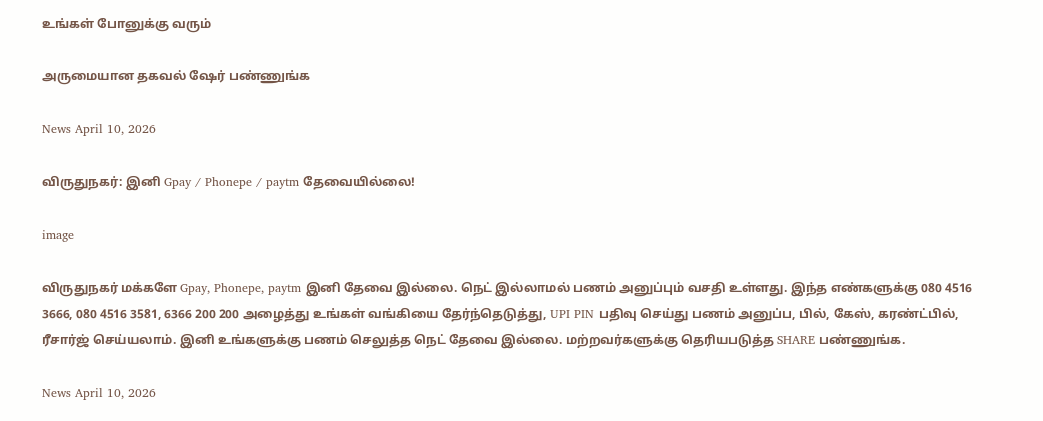உங்கள் போனுக்கு வரும்

அருமையான தகவல் ஷேர் பண்ணுங்க

News April 10, 2026

விருதுநகர்: இனி Gpay / Phonepe / paytm தேவையில்லை!

image

விருதுநகர் மக்களே Gpay, Phonepe, paytm இனி தேவை இல்லை. நெட் இல்லாமல் பணம் அனுப்பும் வசதி உள்ளது. இந்த எண்களுக்கு 080 4516 3666, 080 4516 3581, 6366 200 200 அழைத்து உங்கள் வங்கியை தேர்ந்தெடுத்து, UPI PIN பதிவு செய்து பணம் அனுப்ப, பில், கேஸ், கரண்ட்பில், ரீசார்ஜ் செய்யலாம். இனி உங்களுக்கு பணம் செலுத்த நெட் தேவை இல்லை. மற்றவர்களுக்கு தெரியபடுத்த SHARE பண்ணுங்க.

News April 10, 2026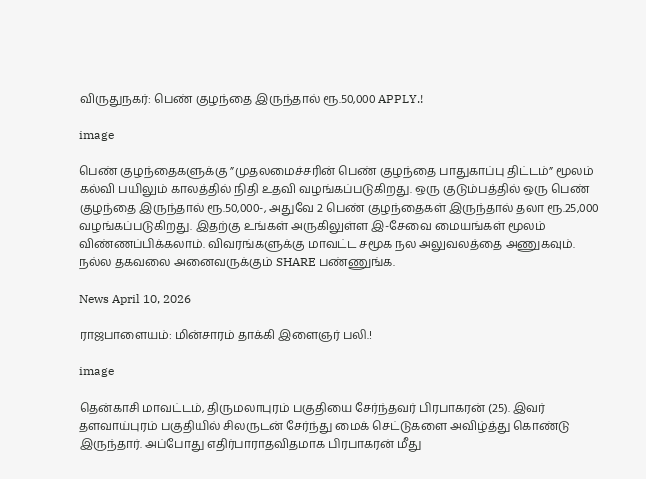விருதுநகர்: பெண் குழந்தை இருந்தால் ரூ.50,000 APPLY.!

image

பெண் குழந்தைகளுக்கு ”முதலமைச்சரின் பெண் குழந்தை பாதுகாப்பு திட்டம்” மூலம் கல்வி பயிலும் காலத்தில் நிதி உதவி வழங்கப்படுகிறது. ஒரு குடும்பத்தில் ஒரு பெண் குழந்தை இருந்தால் ரூ.50,000-, அதுவே 2 பெண் குழந்தைகள் இருந்தால் தலா ரூ.25,000 வழங்கப்படுகிறது. இதற்கு உங்கள் அருகிலுள்ள இ-சேவை மையங்கள் மூலம் விண்ணப்பிக்கலாம். விவரங்களுக்கு மாவட்ட சமூக நல அலுவலத்தை அணுகவும். நல்ல தகவலை அனைவருக்கும் SHARE பண்ணுங்க.

News April 10, 2026

ராஜபாளையம்: மின்சாரம் தாக்கி இளைஞர் பலி.!

image

தென்காசி மாவட்டம், திருமலாபுரம் பகுதியை சேர்ந்தவர் பிரபாகரன் (25). இவர் தளவாய்புரம் பகுதியில் சிலருடன் சேர்ந்து மைக் செட்டுகளை அவிழ்த்து கொண்டு இருந்தார். அப்போது எதிர்பாராதவிதமாக பிரபாகரன் மீது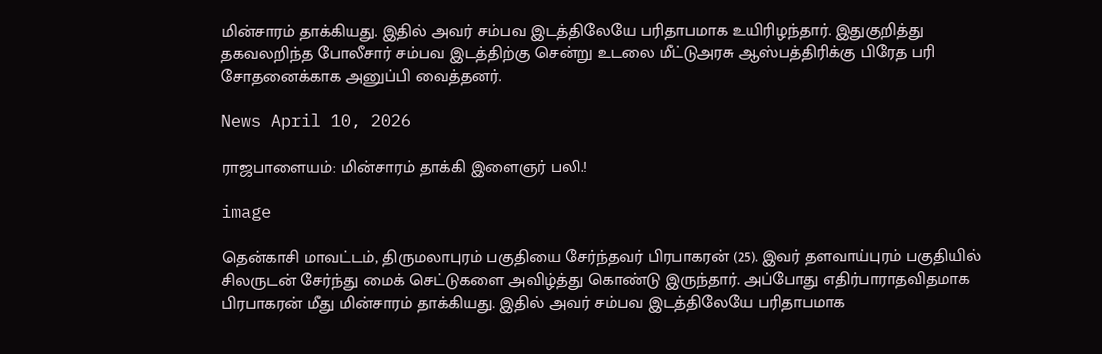மின்சாரம் தாக்கியது. இதில் அவர் சம்பவ இடத்திலேயே பரிதாபமாக உயிரிழந்தார். இதுகுறித்து தகவலறிந்த போலீசார் சம்பவ இடத்திற்கு சென்று உடலை மீட்டுஅரசு ஆஸ்பத்திரிக்கு பிரேத பரி சோதனைக்காக அனுப்பி வைத்தனர்.

News April 10, 2026

ராஜபாளையம்: மின்சாரம் தாக்கி இளைஞர் பலி.!

image

தென்காசி மாவட்டம், திருமலாபுரம் பகுதியை சேர்ந்தவர் பிரபாகரன் (25). இவர் தளவாய்புரம் பகுதியில் சிலருடன் சேர்ந்து மைக் செட்டுகளை அவிழ்த்து கொண்டு இருந்தார். அப்போது எதிர்பாராதவிதமாக பிரபாகரன் மீது மின்சாரம் தாக்கியது. இதில் அவர் சம்பவ இடத்திலேயே பரிதாபமாக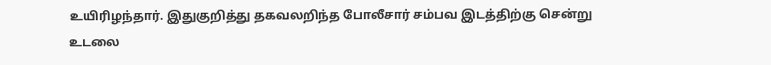உயிரிழந்தார். இதுகுறித்து தகவலறிந்த போலீசார் சம்பவ இடத்திற்கு சென்று உடலை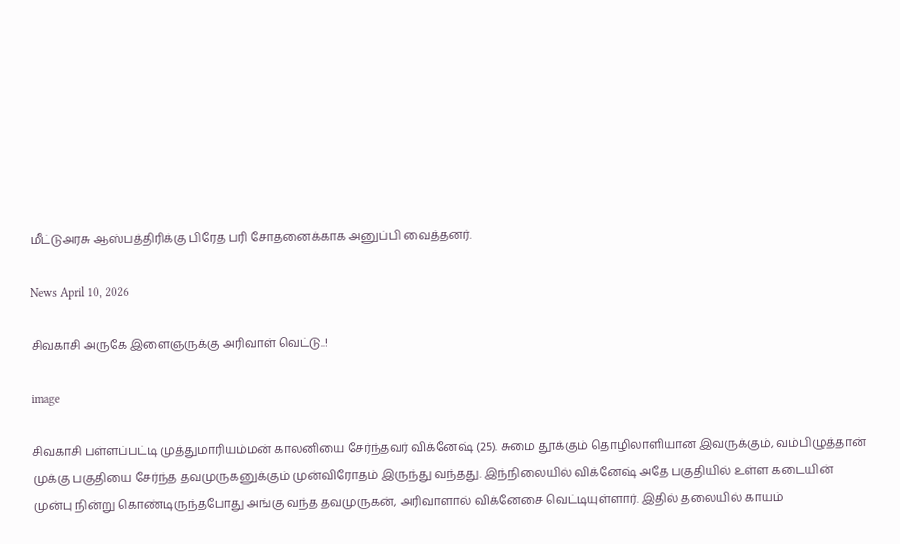மீட்டுஅரசு ஆஸ்பத்திரிக்கு பிரேத பரி சோதனைக்காக அனுப்பி வைத்தனர்.

News April 10, 2026

சிவகாசி அருகே இளைஞருக்கு அரிவாள் வெட்டு..!

image

சிவகாசி பள்ளப்பட்டி முத்துமாரியம்மன் காலனியை சேர்ந்தவர் விக்னேஷ் (25). சுமை தூக்கும் தொழிலாளியான இவருக்கும், வம்பிழுத்தான் முக்கு பகுதியை சேர்ந்த தவமுருகனுக்கும் முன்விரோதம் இருந்து வந்தது. இந்நிலையில் விக்னேஷ் அதே பகுதியில் உள்ள கடையின் முன்பு நின்று கொண்டிருந்தபோது அங்கு வந்த தவமுருகன், அரிவாளால் விக்னேசை வெட்டியுள்ளார். இதில் தலையில் காயம்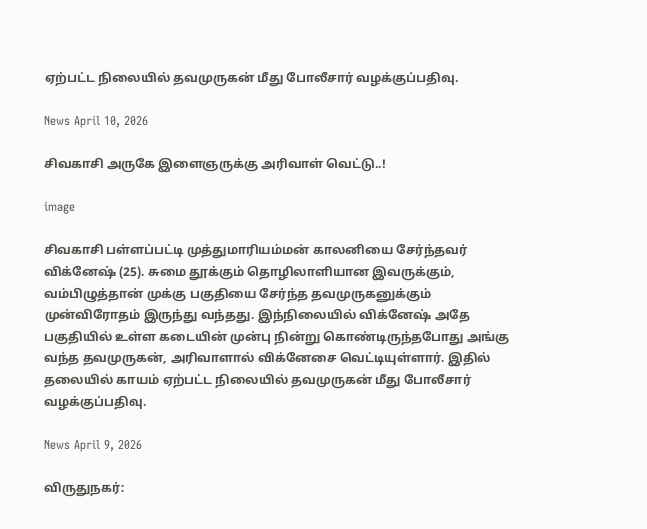ஏற்பட்ட நிலையில் தவமுருகன் மீது போலீசார் வழக்குப்பதிவு.

News April 10, 2026

சிவகாசி அருகே இளைஞருக்கு அரிவாள் வெட்டு..!

image

சிவகாசி பள்ளப்பட்டி முத்துமாரியம்மன் காலனியை சேர்ந்தவர் விக்னேஷ் (25). சுமை தூக்கும் தொழிலாளியான இவருக்கும், வம்பிழுத்தான் முக்கு பகுதியை சேர்ந்த தவமுருகனுக்கும் முன்விரோதம் இருந்து வந்தது. இந்நிலையில் விக்னேஷ் அதே பகுதியில் உள்ள கடையின் முன்பு நின்று கொண்டிருந்தபோது அங்கு வந்த தவமுருகன், அரிவாளால் விக்னேசை வெட்டியுள்ளார். இதில் தலையில் காயம் ஏற்பட்ட நிலையில் தவமுருகன் மீது போலீசார் வழக்குப்பதிவு.

News April 9, 2026

விருதுநகர்: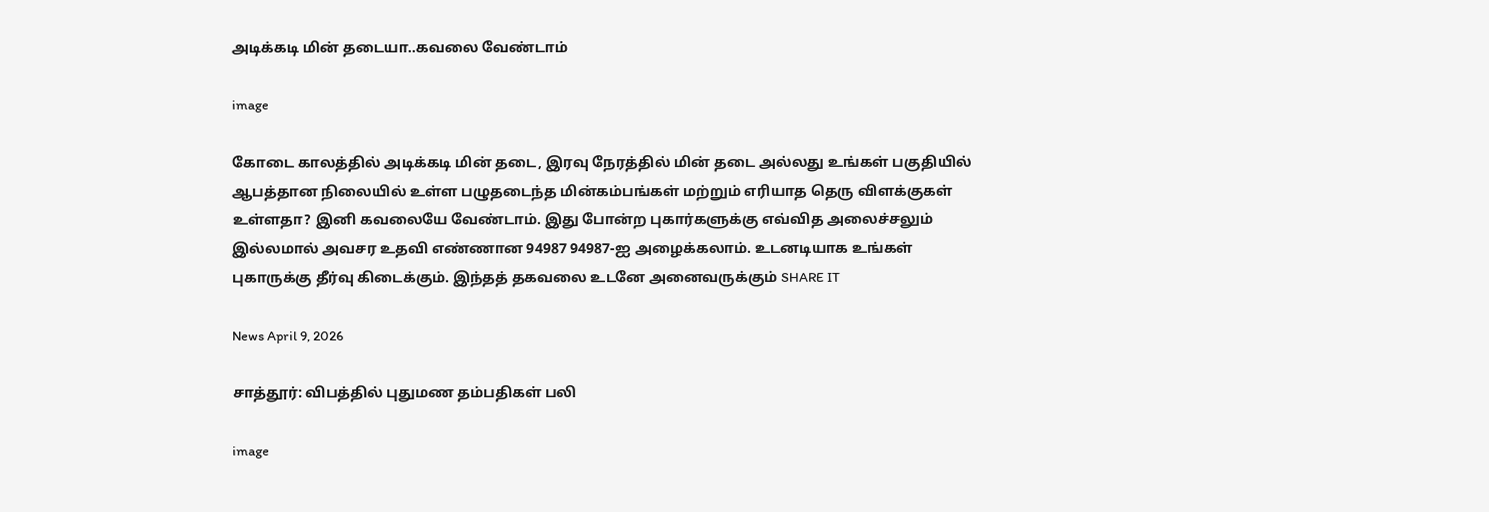அடிக்கடி மின் தடையா..கவலை வேண்டாம்

image

கோடை காலத்தில் அடிக்கடி மின் தடை, இரவு நேரத்தில் மின் தடை அல்லது உங்கள் பகுதியில் ஆபத்தான நிலையில் உள்ள பழுதடைந்த மின்கம்பங்கள் மற்றும் எரியாத தெரு விளக்குகள் உள்ளதா? இனி கவலையே வேண்டாம். இது போன்ற புகார்களுக்கு எவ்வித அலைச்சலும் இல்லமால் அவசர உதவி எண்ணான 94987 94987-ஐ அழைக்கலாம். உடனடியாக உங்கள் புகாருக்கு தீர்வு கிடைக்கும். இந்தத் தகவலை உடனே அனைவருக்கும் SHARE IT

News April 9, 2026

சாத்தூர்: விபத்தில் புதுமண தம்பதிகள் பலி

image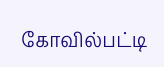கோவில்பட்டி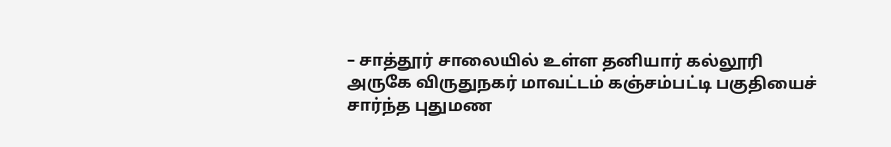– சாத்தூர் சாலையில் உள்ள தனியார் கல்லூரி அருகே விருதுநகர் மாவட்டம் கஞ்சம்பட்டி பகுதியைச் சார்ந்த புதுமண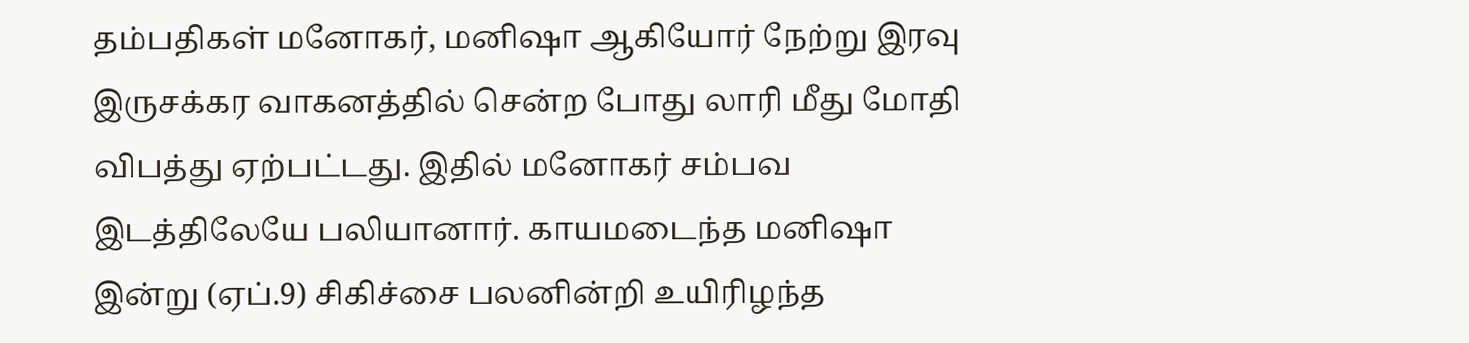தம்பதிகள் மனோகர், மனிஷா ஆகியோர் நேற்று இரவு இருசக்கர வாகனத்தில் சென்ற போது லாரி மீது மோதி விபத்து ஏற்பட்டது. இதில் மனோகர் சம்பவ இடத்திலேயே பலியானார். காயமடைந்த மனிஷா இன்று (ஏப்.9) சிகிச்சை பலனின்றி உயிரிழந்த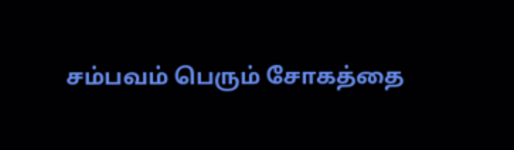சம்பவம் பெரும் சோகத்தை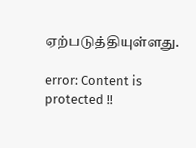ஏற்படுத்தியுள்ளது.

error: Content is protected !!